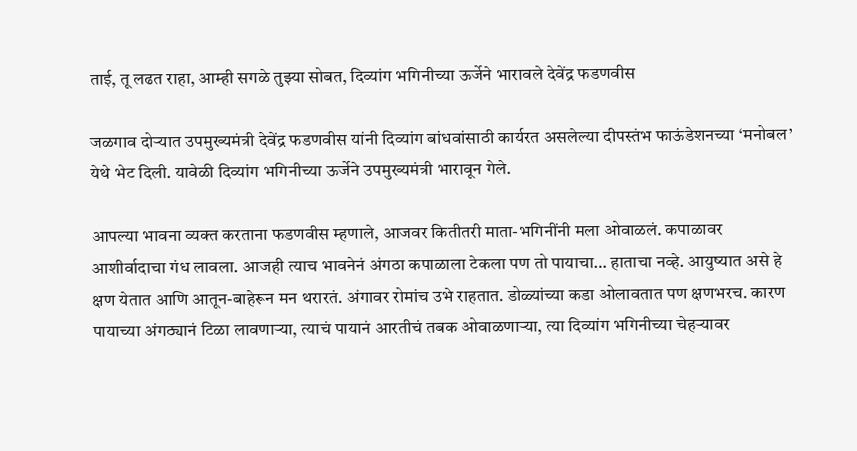ताई, तू लढत राहा, आम्ही सगळे तुझ्या सोबत, दिव्यांग भगिनीच्या ऊर्जेने भारावले देवेंद्र फडणवीस

जळगाव दोऱ्यात उपमुख्यमंत्री देवेंद्र फडणवीस यांनी दिव्यांग बांधवांसाठी कार्यरत असलेल्या दीपस्तंभ फाऊंडेशनच्या ‘मनोबल’ येथे भेट दिली. यावेळी दिव्यांग भगिनीच्या ऊर्जेने उपमुख्यमंत्री भारावून गेले.

आपल्या भावना व्यक्त करताना फडणवीस म्हणाले, आजवर कितीतरी माता-भगिनींनी मला ओवाळलं. कपाळावर आशीर्वादाचा गंध लावला. आजही त्याच भावनेनं अंगठा कपाळाला टेकला पण तो पायाचा… हाताचा नव्हे. आयुष्यात असे हे क्षण येतात आणि आतून-बाहेरून मन थरारतं. अंगावर रोमांच उभे राहतात. डोळ्यांच्या कडा ओलावतात पण क्षणभरच. कारण पायाच्या अंगठ्यानं टिळा लावणाऱ्या, त्याचं पायानं आरतीचं तबक ओवाळणाऱ्या, त्या दिव्यांग भगिनीच्या चेहऱ्यावर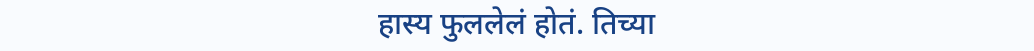हास्य फुललेलं होतं. तिच्या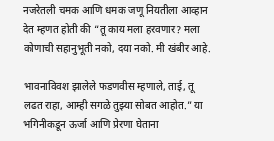नजरेतली चमक आणि धमक जणू नियतीला आव्हान देत म्हणत होती की “तू काय मला हरवणार? मला कोणाची सहानुभूती नको, दया नको. मी खंबीर आहे.

भावनाविवश झालेले फडणवीस म्हणाले, ताई, तू लढत राहा, आम्ही सगळे तुझ्या सोबत आहोत.” या भगिनीकडून ऊर्जा आणि प्रेरणा घेताना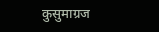कुसुमाग्रज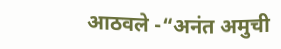आठवले -“अनंत अमुची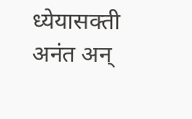ध्येयासक्ती अनंत अन्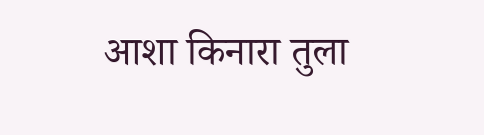आशा किनारा तुला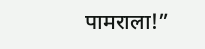पामराला!”